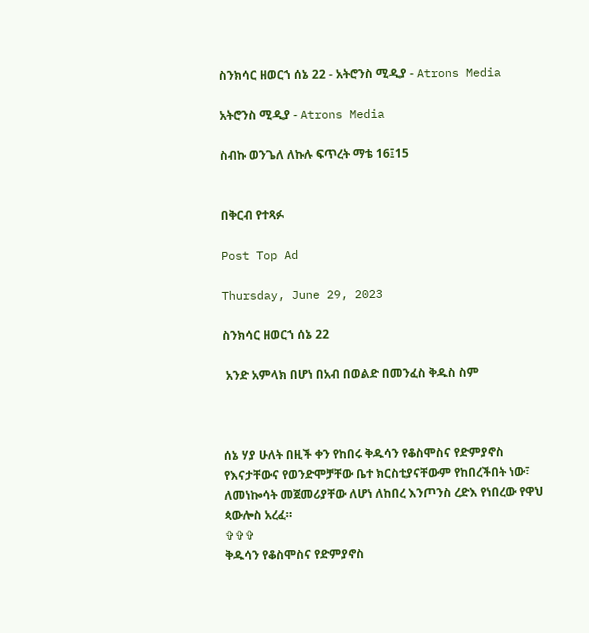ስንክሳር ዘወርኀ ሰኔ 22 - አትሮንስ ሚዲያ - Atrons Media

አትሮንስ ሚዲያ - Atrons Media

ስብኩ ወንጌለ ለኩሉ ፍጥረት ማቴ 16፤15


በቅርብ የተጻፉ

Post Top Ad

Thursday, June 29, 2023

ስንክሳር ዘወርኀ ሰኔ 22

 አንድ አምላክ በሆነ በአብ በወልድ በመንፈስ ቅዱስ ስም



ሰኔ ሃያ ሁለት በዚች ቀን የከበሩ ቅዱሳን የቆስሞስና የድምያኖስ የእናታቸውና የወንድሞቻቸው ቤተ ክርስቲያናቸውም የከበረችበት ነው፣ ለመነኰሳት መጀመሪያቸው ለሆነ ለከበረ እንጦንስ ረድእ የነበረው የዋህ ጳውሎስ አረፈ።
✞✞✞
ቅዱሳን የቆስሞስና የድምያኖስ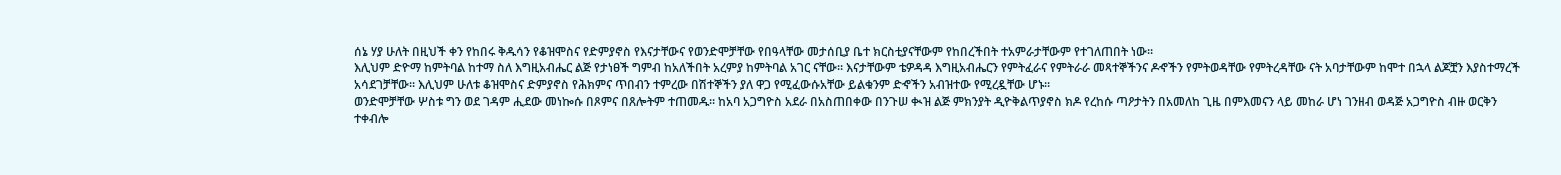ሰኔ ሃያ ሁለት በዚህች ቀን የከበሩ ቅዱሳን የቆዝሞስና የድምያኖስ የእናታቸውና የወንድሞቻቸው የበዓላቸው መታሰቢያ ቤተ ክርስቲያናቸውም የከበረችበት ተአምራታቸውም የተገለጠበት ነው።
እሊህም ድዮማ ከምትባል ከተማ ስለ እግዚአብሔር ልጅ የታነፀች ግምብ ከአለችበት አረምያ ከምትባል አገር ናቸው። እናታቸውም ቴዎዳዳ እግዚአብሔርን የምትፈራና የምትራራ መጻተኞችንና ዶኆችን የምትወዳቸው የምትረዳቸው ናት አባታቸውም ከሞተ በኋላ ልጆቿን እያስተማረች አሳደገቻቸው። እሊህም ሁለቱ ቆዝሞስና ድምያኖስ የሕክምና ጥበብን ተምረው በሽተኞችን ያለ ዋጋ የሚፈውሱአቸው ይልቁንም ድኆችን አብዝተው የሚረዷቸው ሆኑ።
ወንድሞቻቸው ሦስቱ ግን ወደ ገዳም ሒደው መነኰሱ በጾምና በጸሎትም ተጠመዱ። ከአባ አጋግዮስ አደራ በአስጠበቀው በንጉሠ ቊዝ ልጅ ምክንያት ዲዮቅልጥያኖስ ክዶ የረከሱ ጣዖታትን በአመለከ ጊዜ በምእመናን ላይ መከራ ሆነ ገንዘብ ወዳጅ አጋግዮስ ብዙ ወርቅን ተቀብሎ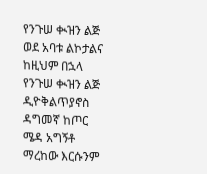የንጉሠ ቊዝን ልጅ ወደ አባቱ ልኮታልና ከዚህም በኋላ የንጉሠ ቊዝን ልጅ ዲዮቅልጥያኖስ ዳግመኛ ከጦር ሜዳ አግኝቶ ማረከው እርሱንም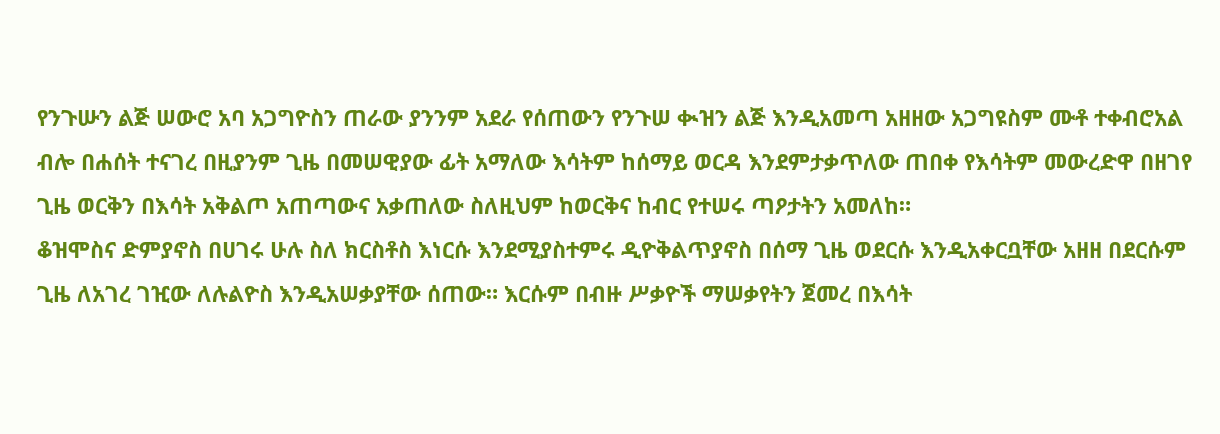የንጉሡን ልጅ ሠውሮ አባ አጋግዮስን ጠራው ያንንም አደራ የሰጠውን የንጉሠ ቊዝን ልጅ እንዲአመጣ አዘዘው አጋግዩስም ሙቶ ተቀብሮአል ብሎ በሐሰት ተናገረ በዚያንም ጊዜ በመሠዊያው ፊት አማለው እሳትም ከሰማይ ወርዳ እንደምታቃጥለው ጠበቀ የእሳትም መውረድዋ በዘገየ ጊዜ ወርቅን በእሳት አቅልጦ አጠጣውና አቃጠለው ስለዚህም ከወርቅና ከብር የተሠሩ ጣዖታትን አመለከ።
ቆዝሞስና ድምያኖስ በሀገሩ ሁሉ ስለ ክርስቶስ እነርሱ እንደሚያስተምሩ ዲዮቅልጥያኖስ በሰማ ጊዜ ወደርሱ እንዲአቀርቧቸው አዘዘ በደርሱም ጊዜ ለአገረ ገዢው ለሉልዮስ እንዲአሠቃያቸው ሰጠው። እርሱም በብዙ ሥቃዮች ማሠቃየትን ጀመረ በእሳት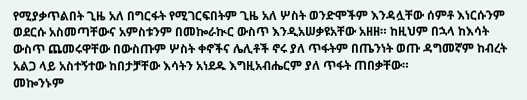የሚያቃጥልበት ጊዜ አለ በግርፋት የሚገርፍበትም ጊዜ አለ ሦስት ወንድሞችም እንዳሏቸው ሰምቶ እነርሱንም ወደርሱ አስመጣቸውና አምስቱንም በመኰራኲር ውስጥ እንዲአሠቃዩአቸው አዘዘ። ከዚህም በኋላ ከእሳት ውስጥ ጨመሩዋቸው በውስጡም ሦስት ቀኖችና ሌሊቶች ኖሩ ያለ ጥፋትም በጤንነት ወጡ ዳግመኛም ከብረት አልጋ ላይ አስተኝተው ከበታቻቸው እሳትን አነደዱ እግዚአብሔርም ያለ ጥፋት ጠበቃቸው።
መኰንኑም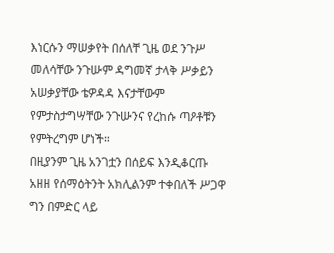እነርሱን ማሠቃየት በሰለቸ ጊዜ ወደ ንጉሥ መለሳቸው ንጉሡም ዳግመኛ ታላቅ ሥቃይን አሠቃያቸው ቴዎዳዳ እናታቸውም የምታስታግሣቸው ንጉሡንና የረከሱ ጣዖቶቹን የምትረግም ሆነች።
በዚያንም ጊዜ አንገቷን በሰይፍ እንዲቆርጡ አዘዘ የሰማዕትንት አክሊልንም ተቀበለች ሥጋዋ ግን በምድር ላይ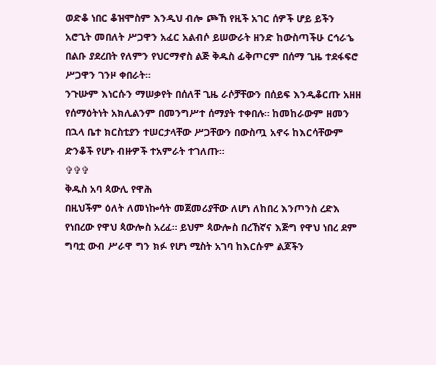ወድቆ ነበር ቆዝሞስም እንዲህ ብሎ ጮኸ የዚች አገር ሰዎች ሆይ ይችን አሮጊት መበለት ሥጋዋን አፈር አልብሶ ይሠውራት ዘንድ ከውስጣችሁ ርኅራኄ በልቡ ያደረበት የለምን የህርማኖስ ልጅ ቅዱስ ፊቅጦርም በሰማ ጊዜ ተደፋፍሮ ሥጋዋን ገንዞ ቀበራት።
ንጉሡም እነርሱን ማሠቃየት በሰለቸ ጊዜ ራሶቻቸውን በሰይፍ እንዲቆርጡ አዘዘ የሰማዕትነት አክሊልንም በመንግሥተ ሰማያት ተቀበሉ። ከመከራውም ዘመን በኋላ ቤተ ክርስቲያን ተሠርታላቸው ሥጋቸውን በውስጧ አኖሩ ከእርሳቸውም ድንቆች የሆኑ ብዙዎች ተአምራት ተገለጡ።
✞✞✞
ቅዱስ አባ ጳውሊ የዋሕ
በዚህችም ዕለት ለመነኰሳት መጀመሪያቸው ለሆነ ለከበረ እንጦንስ ረድእ የነበረው የዋህ ጳውሎስ አረፈ። ይህም ጳውሎስ በረኸኛና እጅግ የዋህ ነበረ ደም ግባቷ ውብ ሥራዋ ግን ክፉ የሆነ ሚስት አገባ ከእርሱም ልጆችን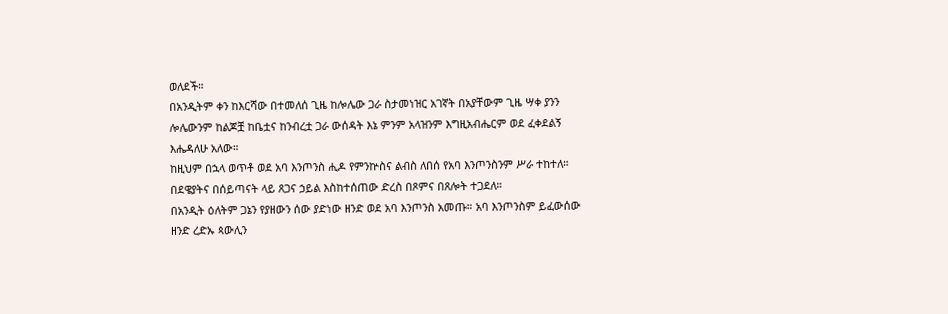ወለደች።
በአንዲትም ቀን ከእርሻው በተመለሰ ጊዜ ከሎሌው ጋራ ስታመነዝር አገኛት በአያቸውም ጊዜ ሣቀ ያንን ሎሌውንም ከልጆቿ ከቤቷና ከንብረቷ ጋራ ውሰዳት እኔ ምንም አላዝንም እግዚአብሔርም ወደ ፈቀደልኝ እሔዳለሁ አለው።
ከዚህም በኋላ ወጥቶ ወደ አባ እንጦንስ ሒዶ የምንኵስና ልብስ ለበሰ የአባ እንጦንስንም ሥራ ተከተለ። በደዌያትና በሰይጣናት ላይ ጸጋና ኃይል እስከተሰጠው ድረስ በጾምና በጸሎት ተጋደለ።
በአንዲት ዕለትም ጋኔን የያዘውን ሰው ያድነው ዘንድ ወደ አባ እንጦንስ አመጡ። አባ እንጦንስም ይፈውሰው ዘንድ ረድኡ ጳውሊን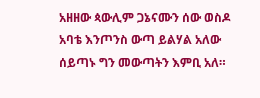አዘዘው ጳውሊም ጋኔናሙን ሰው ወስዶ አባቴ እንጦንስ ውጣ ይልሃል አለው ሰይጣኑ ግን መውጣትን እምቢ አለ።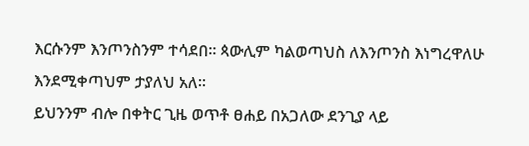እርሱንም እንጦንስንም ተሳደበ። ጳውሊም ካልወጣህስ ለእንጦንስ እነግረዋለሁ እንደሚቀጣህም ታያለህ አለ።
ይህንንም ብሎ በቀትር ጊዜ ወጥቶ ፀሐይ በአጋለው ደንጊያ ላይ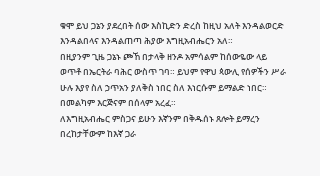ቁሞ ይህ ጋኔን ያደረበት ሰው እስኪድን ድረስ ከዚህ አለት እንዳልወርድ እንዳልበላና እንዳልጠጣ ሕያው እግዚአብሔርን አለ።
በዚያንም ጊዜ ጋኔኑ ጮኸ በታላቅ ዘንዶ አምሳልም ከሰውዬው ላይ ወጥቶ በኤርትራ ባሕር ውስጥ ገባ። ይህም የዋህ ጳውሊ የሰዎችን ሥራ ሁሉ እያየ ስለ ኃጥአን ያለቅስ ነበር ስለ እነርሱም ይማልድ ነበር። በመልካም እርጅናም በሰላም አረፈ።
ለእግዚአብሔር ምስጋና ይሁን እኛንም በቅዱሰኑ ጸሎት ይማረን በረከታቸውም ከእኛ ጋራ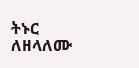ትኑር ለዘላለሙ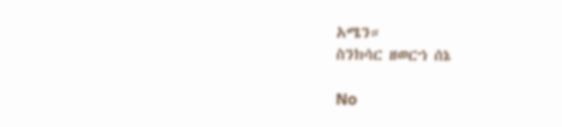አሜን።
ስንክሳር ዘወርኀ ሰኔ

No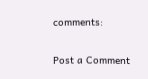comments:

Post a Comment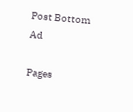Post Bottom Ad

Pages